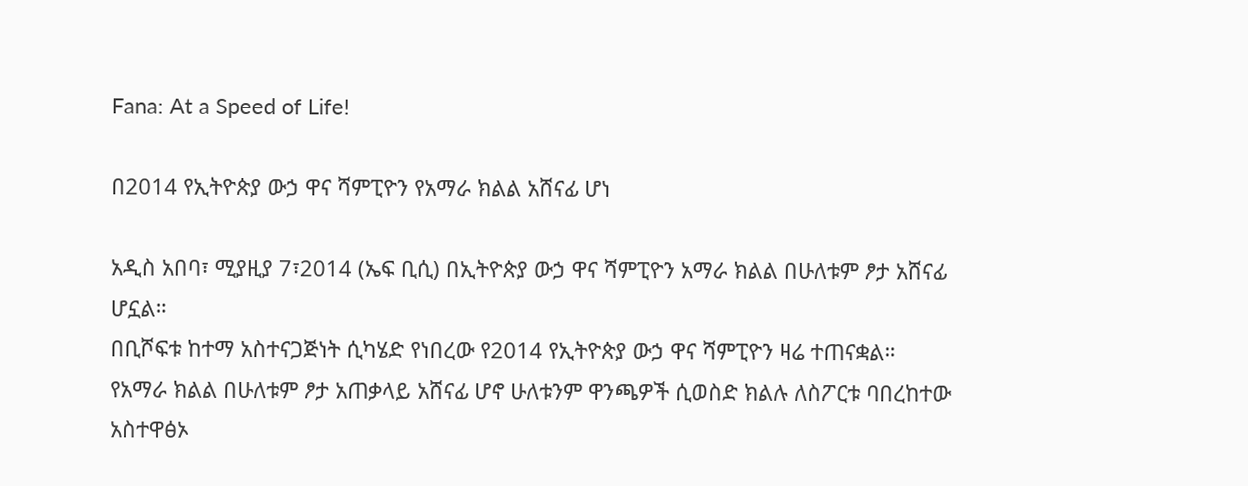Fana: At a Speed of Life!

በ2014 የኢትዮጵያ ውኃ ዋና ሻምፒዮን የአማራ ክልል አሸናፊ ሆነ

አዲስ አበባ፣ ሚያዚያ 7፣2014 (ኤፍ ቢሲ) በኢትዮጵያ ውኃ ዋና ሻምፒዮን አማራ ክልል በሁለቱም ፆታ አሸናፊ ሆኗል።
በቢሾፍቱ ከተማ አስተናጋጅነት ሲካሄድ የነበረው የ2014 የኢትዮጵያ ውኃ ዋና ሻምፒዮን ዛሬ ተጠናቋል።
የአማራ ክልል በሁለቱም ፆታ አጠቃላይ አሸናፊ ሆኖ ሁለቱንም ዋንጫዎች ሲወስድ ክልሉ ለስፖርቱ ባበረከተው አስተዋፅኦ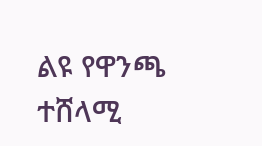ልዩ የዋንጫ ተሸላሚ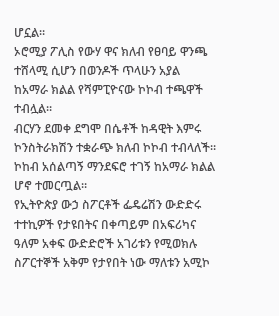ሆኗል።
ኦሮሚያ ፖሊስ የውሃ ዋና ክለብ የፀባይ ዋንጫ ተሸላሚ ሲሆን በወንዶች ጥላሁን አያል ከአማራ ክልል የሻምፒዮናው ኮኮብ ተጫዋች ተብሏል።
ብርሃን ደመቀ ደግሞ በሴቶች ከዳዊት እምሩ ኮንስትራክሽን ተቋራጭ ክለብ ኮኮብ ተብላለች።
ኮከብ አሰልጣኝ ማንደፍሮ ተገኝ ከአማራ ክልል ሆኖ ተመርጧል።
የኢትዮጵያ ውኃ ስፖርቶች ፌዴሬሽን ውድድሩ ተተኪዎች የታዩበትና በቀጣይም በአፍሪካና ዓለም አቀፍ ውድድሮች አገሪቱን የሚወክሉ ስፖርተኞች አቅም የታየበት ነው ማለቱን አሚኮ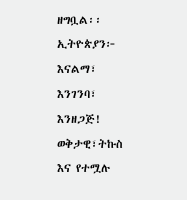ዘግቧል፡፡
ኢትዮጵያን፦ እናልማ፣ እንገንባ፣ እንዘጋጅ!
ወቅታዊ፣ትኩስ እና የተሟሉ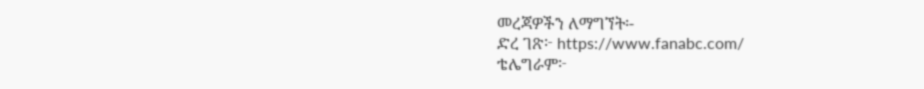መረጃዎችን ለማግኘት፡-
ድረ ገጽ፦ https://www.fanabc.com/
ቴሌግራም፦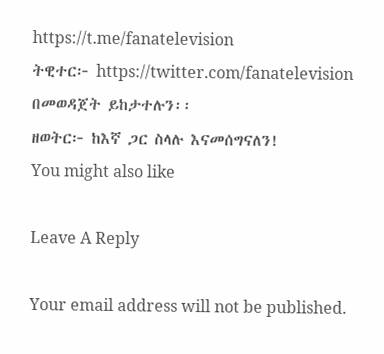https://t.me/fanatelevision
ትዊተር፦ https://twitter.com/fanatelevision በመወዳጀት ይከታተሉን፡፡
ዘወትር፦ ከእኛ ጋር ስላሉ እናመሰግናለን!
You might also like

Leave A Reply

Your email address will not be published.